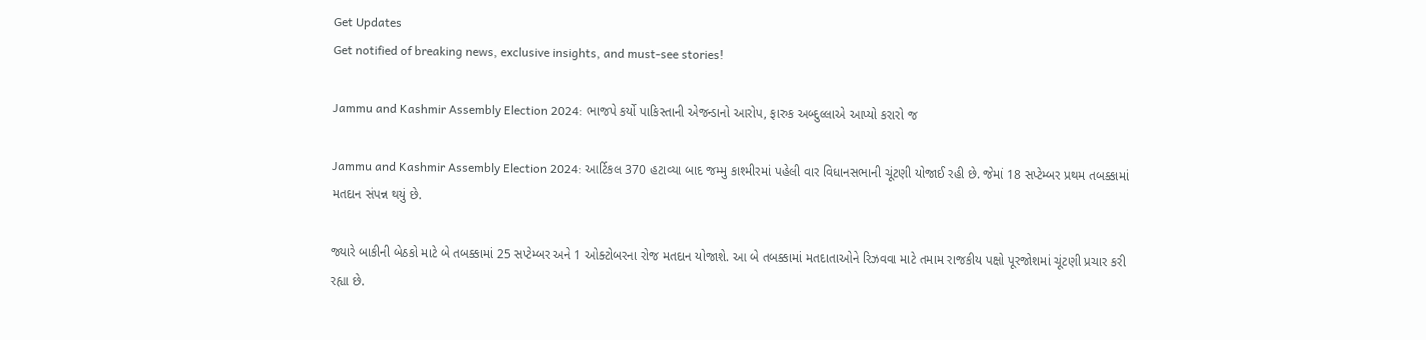Get Updates
Get notified of breaking news, exclusive insights, and must-see stories!

Jammu and Kashmir Assembly Election 2024: ભાજપે કર્યો પાકિસ્તાની એજન્ડાનો આરોપ, ફારુક અબ્દુલ્લાએ આપ્યો કરારો જ

Jammu and Kashmir Assembly Election 2024: આર્ટિકલ 370 હટાવ્યા બાદ જમ્મુ કાશ્મીરમાં પહેલી વાર વિધાનસભાની ચૂંટણી યોજાઈ રહી છે. જેમાં 18 સપ્ટેમ્બર પ્રથમ તબક્કામાં મતદાન સંપન્ન થયું છે.

જ્યારે બાકીની બેઠકો માટે બે તબક્કામાં 25 સપ્ટેમ્બર અને 1 ઓક્ટોબરના રોજ મતદાન યોજાશે. આ બે તબક્કામાં મતદાતાઓને રિઝવવા માટે તમામ રાજકીય પક્ષો પૂરજોશમાં ચૂંટણી પ્રચાર કરી રહ્યા છે.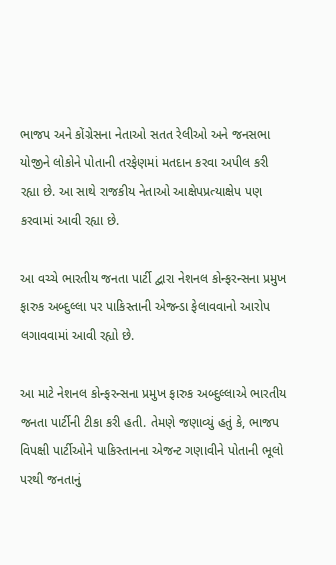ભાજપ અને કોંગ્રેસના નેતાઓ સતત રેલીઓ અને જનસભા યોજીને લોકોને પોતાની તરફેણમાં મતદાન કરવા અપીલ કરી રહ્યા છે. આ સાથે રાજકીય નેતાઓ આક્ષેપપ્રત્યાક્ષેપ પણ કરવામાં આવી રહ્યા છે.

આ વચ્ચે ભારતીય જનતા પાર્ટી દ્વારા નેશનલ કોન્ફરન્સના પ્રમુખ ફારુક અબ્દુલ્લા પર પાકિસ્તાની એજન્ડા ફેલાવવાનો આરોપ લગાવવામાં આવી રહ્યો છે.

આ માટે નેશનલ કોન્ફરન્સના પ્રમુખ ફારુક અબ્દુલ્લાએ ભારતીય જનતા પાર્ટીની ટીકા કરી હતી. તેમણે જણાવ્યું હતું કે, ભાજપ વિપક્ષી પાર્ટીઓને પાકિસ્તાનના એજન્ટ ગણાવીને પોતાની ભૂલો પરથી જનતાનું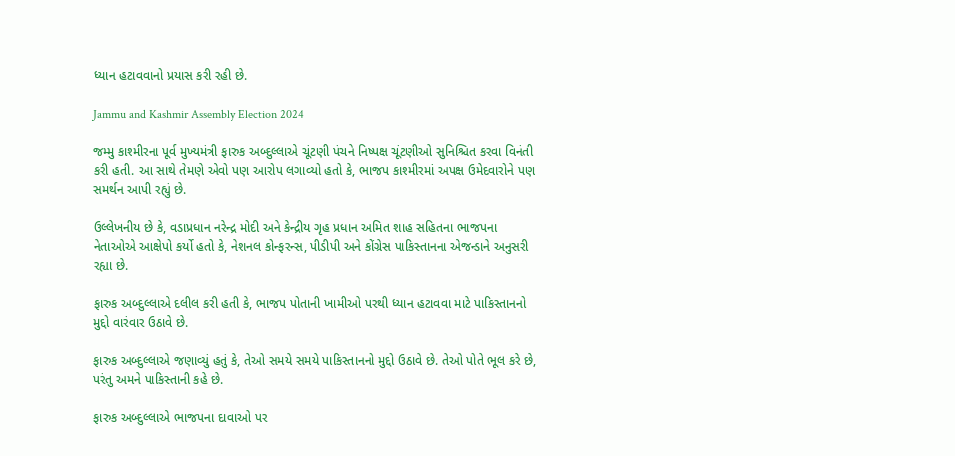ધ્યાન હટાવવાનો પ્રયાસ કરી રહી છે.

Jammu and Kashmir Assembly Election 2024

જમ્મુ કાશ્મીરના પૂર્વ મુખ્યમંત્રી ફારુક અબ્દુલ્લાએ ચૂંટણી પંચને નિષ્પક્ષ ચૂંટણીઓ સુનિશ્ચિત કરવા વિનંતી કરી હતી. આ સાથે તેમણે એવો પણ આરોપ લગાવ્યો હતો કે, ભાજપ કાશ્મીરમાં અપક્ષ ઉમેદવારોને પણ સમર્થન આપી રહ્યું છે.

ઉલ્લેખનીય છે કે, વડાપ્રધાન નરેન્દ્ર મોદી અને કેન્દ્રીય ગૃહ પ્રધાન અમિત શાહ સહિતના ભાજપના નેતાઓએ આક્ષેપો કર્યો હતો કે, નેશનલ કોન્ફરન્સ, પીડીપી અને કોંગ્રેસ પાકિસ્તાનના એજન્ડાને અનુસરી રહ્યા છે.

ફારુક અબ્દુલ્લાએ દલીલ કરી હતી કે, ભાજપ પોતાની ખામીઓ પરથી ધ્યાન હટાવવા માટે પાકિસ્તાનનો મુદ્દો વારંવાર ઉઠાવે છે.

ફારુક અબ્દુલ્લાએ જણાવ્યું હતું કે, તેઓ સમયે સમયે પાકિસ્તાનનો મુદ્દો ઉઠાવે છે. તેઓ પોતે ભૂલ કરે છે, પરંતુ અમને પાકિસ્તાની કહે છે.

ફારુક અબ્દુલ્લાએ ભાજપના દાવાઓ પર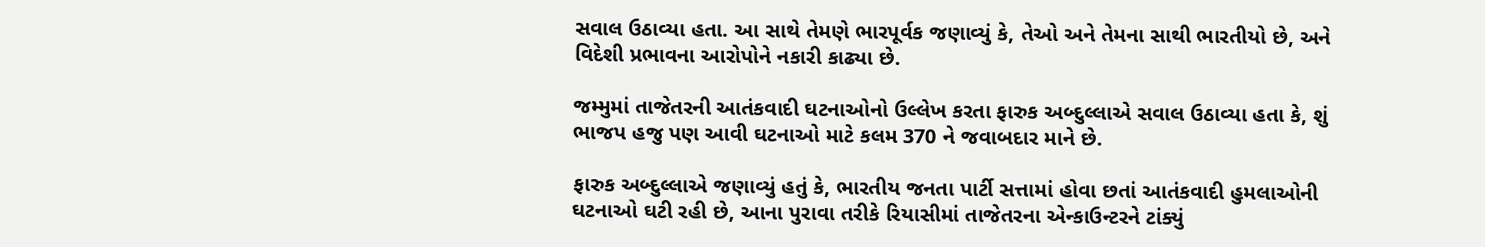સવાલ ઉઠાવ્યા હતા. આ સાથે તેમણે ભારપૂર્વક જણાવ્યું કે, તેઓ અને તેમના સાથી ભારતીયો છે, અને વિદેશી પ્રભાવના આરોપોને નકારી કાઢ્યા છે.

જમ્મુમાં તાજેતરની આતંકવાદી ઘટનાઓનો ઉલ્લેખ કરતા ફારુક અબ્દુલ્લાએ સવાલ ઉઠાવ્યા હતા કે, શું ભાજપ હજુ પણ આવી ઘટનાઓ માટે કલમ 370 ને જવાબદાર માને છે.

ફારુક અબ્દુલ્લાએ જણાવ્યું હતું કે, ભારતીય જનતા પાર્ટી સત્તામાં હોવા છતાં આતંકવાદી હુમલાઓની ઘટનાઓ ઘટી રહી છે, આના પુરાવા તરીકે રિયાસીમાં તાજેતરના એન્કાઉન્ટરને ટાંક્યું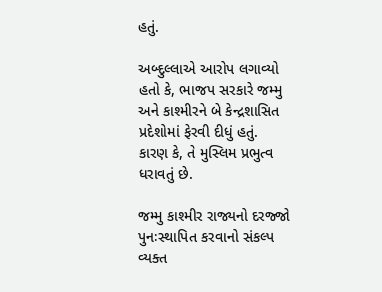હતું.

અબ્દુલ્લાએ આરોપ લગાવ્યો હતો કે, ભાજપ સરકારે જમ્મુ અને કાશ્મીરને બે કેન્દ્રશાસિત પ્રદેશોમાં ફેરવી દીધું હતું. કારણ કે, તે મુસ્લિમ પ્રભુત્વ ધરાવતું છે.

જમ્મુ કાશ્મીર રાજ્યનો દરજ્જો પુનઃસ્થાપિત કરવાનો સંકલ્પ વ્યક્ત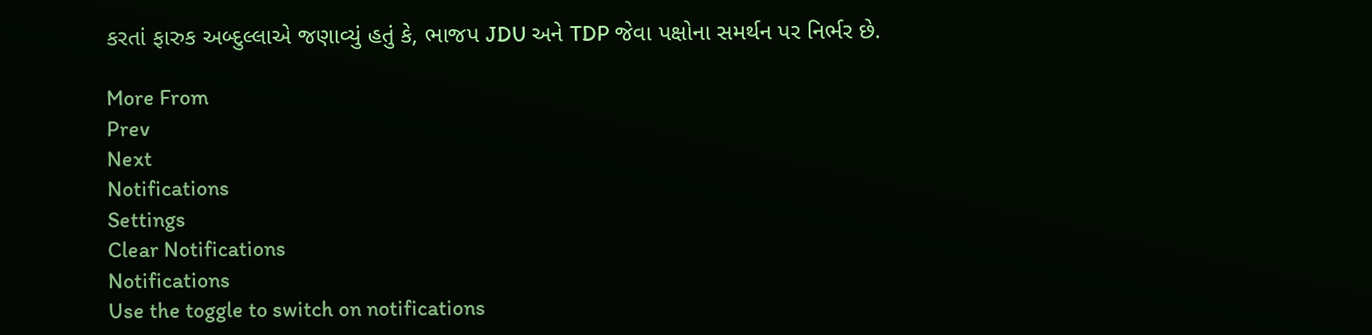કરતાં ફારુક અબ્દુલ્લાએ જણાવ્યું હતું કે, ભાજપ JDU અને TDP જેવા પક્ષોના સમર્થન પર નિર્ભર છે.

More From
Prev
Next
Notifications
Settings
Clear Notifications
Notifications
Use the toggle to switch on notifications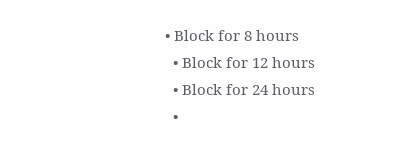• Block for 8 hours
  • Block for 12 hours
  • Block for 24 hours
  •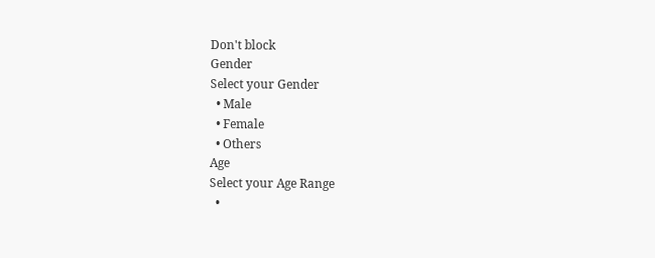Don't block
Gender
Select your Gender
  • Male
  • Female
  • Others
Age
Select your Age Range
  •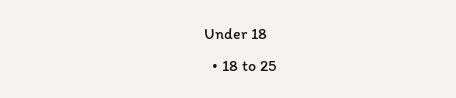Under 18
  • 18 to 25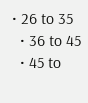• 26 to 35
  • 36 to 45
  • 45 to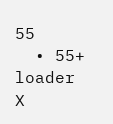55
  • 55+
loader
X